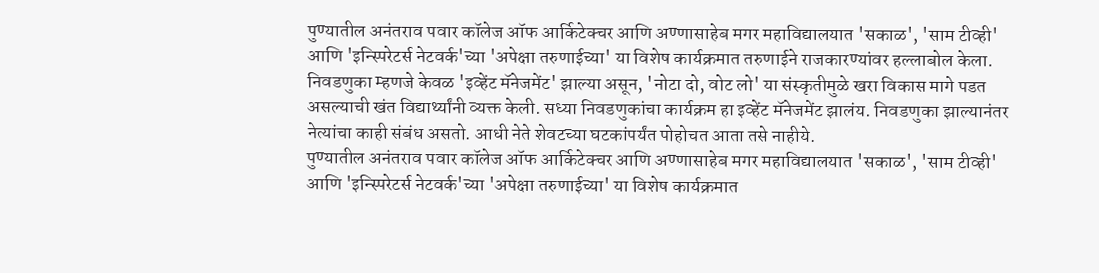पुण्यातील अनंतराव पवार कॉलेज ऑफ आर्किटेक्चर आणि अण्णासाहेब मगर महाविद्यालयात 'सकाळ', 'साम टीव्ही' आणि 'इन्स्पिरेटर्स नेटवर्क'च्या 'अपेक्षा तरुणाईच्या' या विशेष कार्यक्रमात तरुणाईने राजकारण्यांवर हल्लाबोल केला. निवडणुका म्हणजे केवळ 'इव्हेंट मॅनेजमेंट' झाल्या असून, 'नोटा दो, वोट लो' या संस्कृतीमुळे खरा विकास मागे पडत असल्याची खंत विद्यार्थ्यांनी व्यक्त केली. सध्या निवडणुकांचा कार्यक्रम हा इव्हेंट मॅनेजमेंट झालंय. निवडणुका झाल्यानंतर नेत्यांचा काही संबंध असतो. आधी नेते शेवटच्या घटकांपर्यंत पोहोचत आता तसे नाहीये.
पुण्यातील अनंतराव पवार कॉलेज ऑफ आर्किटेक्चर आणि अण्णासाहेब मगर महाविद्यालयात 'सकाळ', 'साम टीव्ही' आणि 'इन्स्पिरेटर्स नेटवर्क'च्या 'अपेक्षा तरुणाईच्या' या विशेष कार्यक्रमात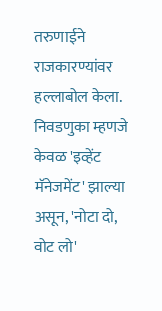तरुणाईने राजकारण्यांवर हल्लाबोल केला. निवडणुका म्हणजे केवळ 'इव्हेंट मॅनेजमेंट' झाल्या असून, 'नोटा दो, वोट लो'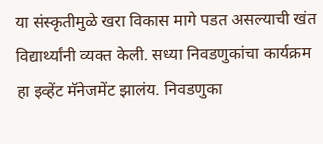या संस्कृतीमुळे खरा विकास मागे पडत असल्याची खंत विद्यार्थ्यांनी व्यक्त केली. सध्या निवडणुकांचा कार्यक्रम हा इव्हेंट मॅनेजमेंट झालंय. निवडणुका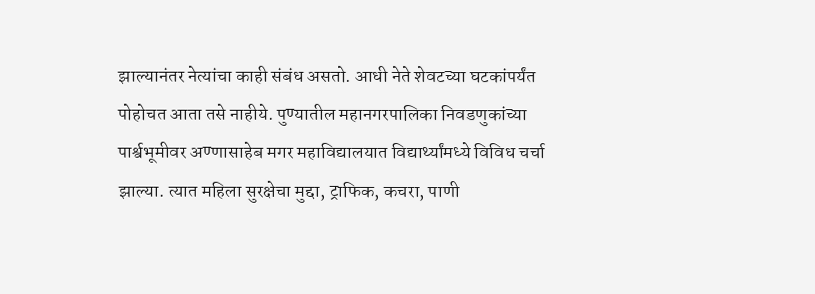झाल्यानंतर नेत्यांचा काही संबंध असतो. आधी नेते शेवटच्या घटकांपर्यंत पोहोचत आता तसे नाहीये. पुण्यातील महानगरपालिका निवडणुकांच्या पार्श्वभूमीवर अण्णासाहेब मगर महाविद्यालयात विद्यार्थ्यांमध्ये विविध चर्चा झाल्या. त्यात महिला सुरक्षेचा मुद्दा, ट्राफिक, कचरा, पाणी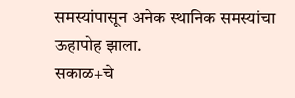समस्यांपासून अनेक स्थानिक समस्यांचा ऊहापोह झाला.
सकाळ+चे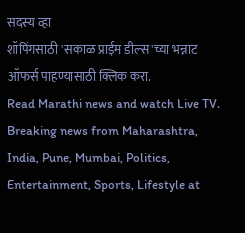सदस्य व्हा
शॉपिंगसाठी 'सकाळ प्राईम डील्स'च्या भन्नाट ऑफर्स पाहण्यासाठी क्लिक करा.
Read Marathi news and watch Live TV. Breaking news from Maharashtra, India, Pune, Mumbai, Politics, Entertainment, Sports, Lifestyle at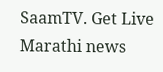SaamTV. Get Live Marathi news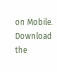on Mobile. Download the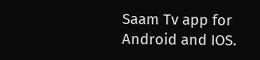Saam Tv app for Android and IOS.